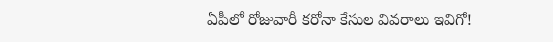ఏపీలో రోజువారీ కరోనా కేసుల వివరాలు ఇవిగో!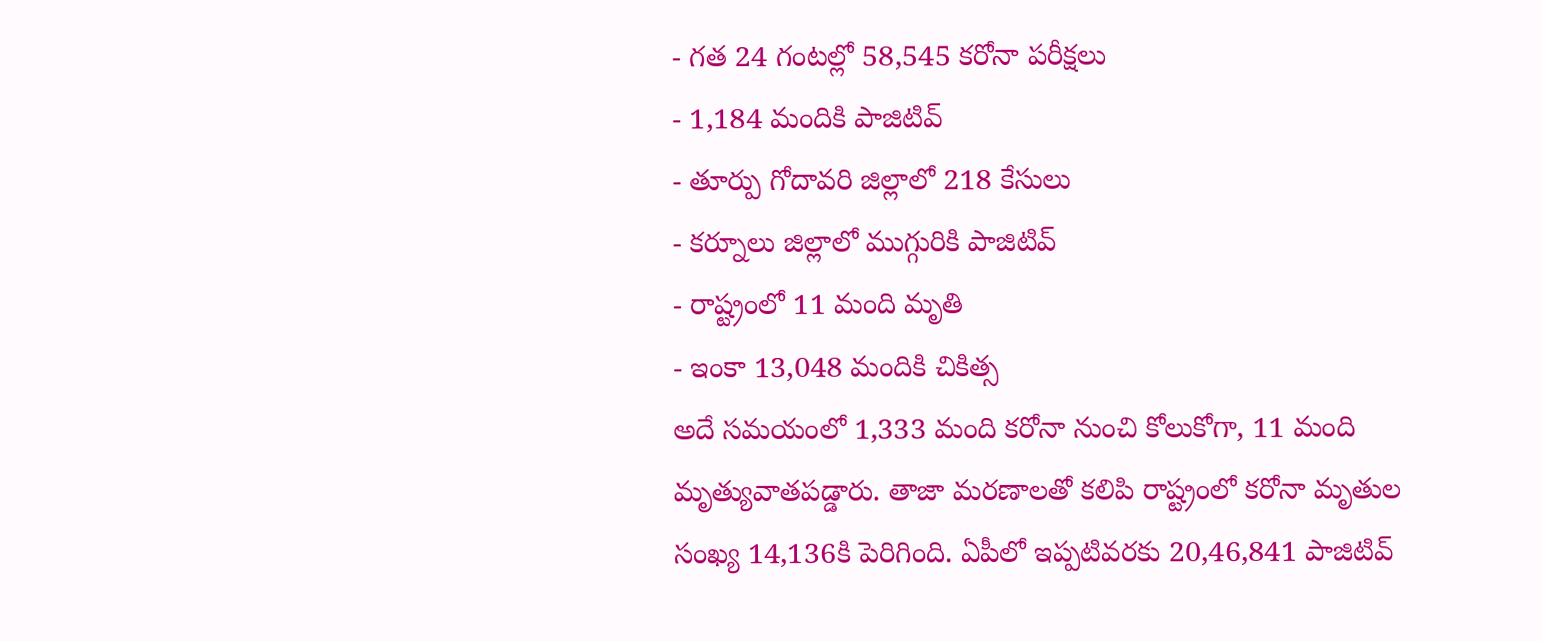- గత 24 గంటల్లో 58,545 కరోనా పరీక్షలు
- 1,184 మందికి పాజిటివ్
- తూర్పు గోదావరి జిల్లాలో 218 కేసులు
- కర్నూలు జిల్లాలో ముగ్గురికి పాజిటివ్
- రాష్ట్రంలో 11 మంది మృతి
- ఇంకా 13,048 మందికి చికిత్స
అదే సమయంలో 1,333 మంది కరోనా నుంచి కోలుకోగా, 11 మంది మృత్యువాతపడ్డారు. తాజా మరణాలతో కలిపి రాష్ట్రంలో కరోనా మృతుల సంఖ్య 14,136కి పెరిగింది. ఏపీలో ఇప్పటివరకు 20,46,841 పాజిటివ్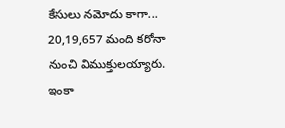కేసులు నమోదు కాగా... 20,19,657 మంది కరోనా నుంచి విముక్తులయ్యారు. ఇంకా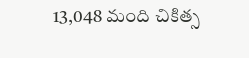13,048 మంది చికిత్స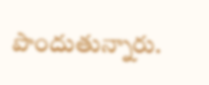పొందుతున్నారు.